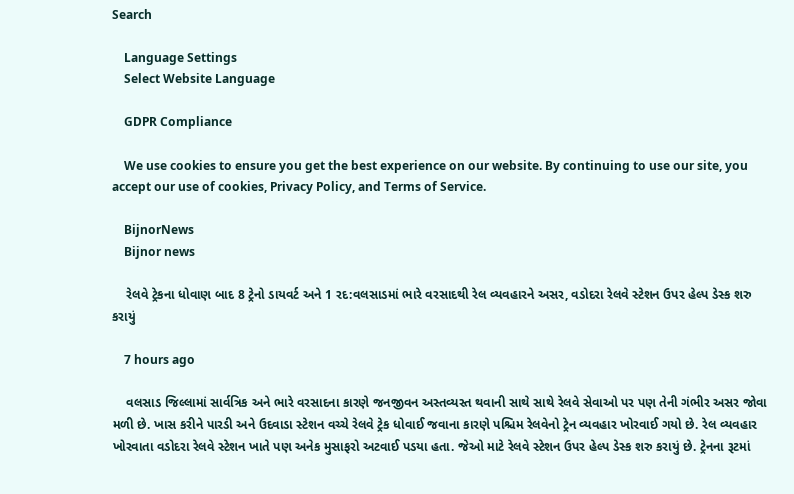Search

    Language Settings
    Select Website Language

    GDPR Compliance

    We use cookies to ensure you get the best experience on our website. By continuing to use our site, you accept our use of cookies, Privacy Policy, and Terms of Service.

    BijnorNews
    Bijnor news

    રેલવે ટ્રેકના ધોવાણ બાદ 8 ટ્રેનો ડાયવર્ટ અને 1 રદ:વલસાડમાં ભારે વરસાદથી રેલ વ્યવહારને અસર, વડોદરા રેલવે સ્ટેશન ઉપર હેલ્પ ડેસ્ક શરુ કરાયું

    7 hours ago

    વલસાડ જિલ્લામાં સાર્વત્રિક અને ભારે વરસાદના કારણે જનજીવન અસ્તવ્યસ્ત થવાની સાથે સાથે રેલવે સેવાઓ પર પણ તેની ગંભીર અસર જોવા મળી છે. ખાસ કરીને પારડી અને ઉદવાડા સ્ટેશન વચ્ચે રેલવે ટ્રેક ધોવાઈ જવાના કારણે પશ્ચિમ રેલવેનો ટ્રેન વ્યવહાર ખોરવાઈ ગયો છે. રેલ વ્યવહાર ખોરવાતા વડોદરા રેલવે સ્ટેશન ખાતે પણ અનેક મુસાફરો અટવાઈ પડયા હતા. જેઓ માટે રેલવે સ્ટેશન ઉપર હેલ્પ ડેસ્ક શરુ કરાયું છે. ટ્રેનના રૂટમાં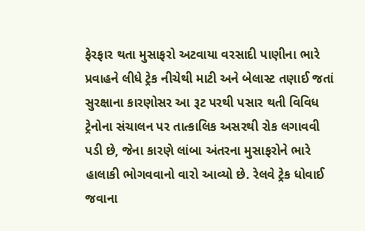ફેરફાર થતા મુસાફરો અટવાયા વરસાદી પાણીના ભારે પ્રવાહને લીધે ટ્રેક નીચેથી માટી અને બેલાસ્ટ તણાઈ જતાં સુરક્ષાના કારણોસર આ રૂટ પરથી પસાર થતી વિવિધ ટ્રેનોના સંચાલન પર તાત્કાલિક અસરથી રોક લગાવવી પડી છે, જેના કારણે લાંબા અંતરના મુસાફરોને ભારે હાલાકી ભોગવવાનો વારો આવ્યો છે. રેલવે ટ્રેક ધોવાઈ જવાના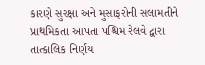કારણે સુરક્ષા અને મુસાફરોની સલામતીને પ્રાથમિકતા આપતા પશ્ચિમ રેલવે દ્વારા તાત્કાલિક નિર્ણય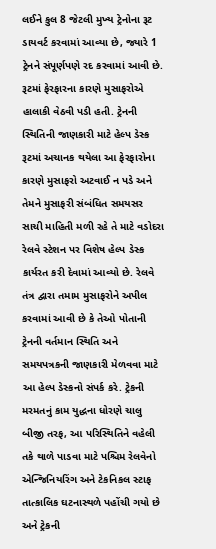લઈને કુલ 8 જેટલી મુખ્ય ટ્રેનોના રૂટ ડાયવર્ટ કરવામાં આવ્યા છે, જ્યારે 1 ટ્રેનને સંપૂર્ણપણે રદ કરવામાં આવી છે. રૂટમાં ફેરફારના કારણે મુસાફરોએ હાલાકી વેઠવી પડી હતી. ટ્રેનની સ્થિતિની જાણકારી માટે હેલ્પ ડેસ્ક રૂટમાં અચાનક થયેલા આ ફેરફારોના કારણે મુસાફરો અટવાઈ ન પડે અને તેમને મુસાફરી સંબંધિત સમયસર સાચી માહિતી મળી રહે તે માટે વડોદરા રેલવે સ્ટેશન પર વિશેષ હેલ્પ ડેસ્ક કાર્યરત કરી દેવામાં આવ્યો છે. રેલવે તંત્ર દ્વારા તમામ મુસાફરોને અપીલ કરવામાં આવી છે કે તેઓ પોતાની ટ્રેનની વર્તમાન સ્થિતિ અને સમયપત્રકની જાણકારી મેળવવા માટે આ હેલ્પ ડેસ્કનો સંપર્ક કરે. ટ્રેકની મરમતનું કામ યુદ્ધના ધોરણે ચાલુ બીજી તરફ, આ પરિસ્થિતિને વહેલી તકે થાળે પાડવા માટે પશ્ચિમ રેલવેનો એન્જિનિયરિંગ અને ટેકનિકલ સ્ટાફ તાત્કાલિક ઘટનાસ્થળે પહોંચી ગયો છે અને ટ્રેકની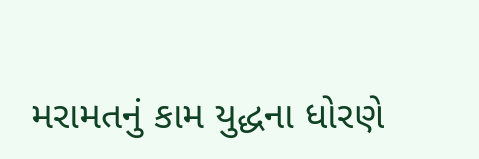મરામતનું કામ યુદ્ધના ધોરણે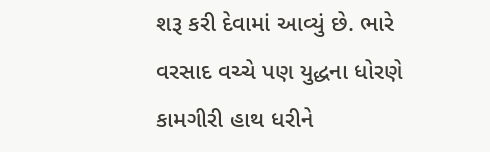શરૂ કરી દેવામાં આવ્યું છે. ભારે વરસાદ વચ્ચે પણ યુદ્ધના ધોરણે કામગીરી હાથ ધરીને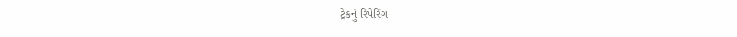ટ્રેકનું રિપેરિંગ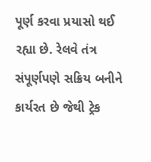પૂર્ણ કરવા પ્રયાસો થઈ રહ્યા છે. રેલવે તંત્ર સંપૂર્ણપણે સક્રિય બનીને કાર્યરત છે જેથી ટ્રેક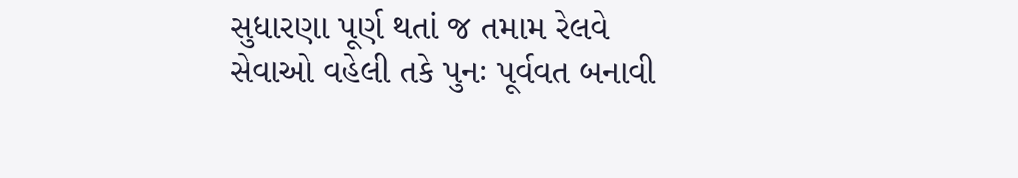સુધારણા પૂર્ણ થતાં જ તમામ રેલવે સેવાઓ વહેલી તકે પુનઃ પૂર્વવત બનાવી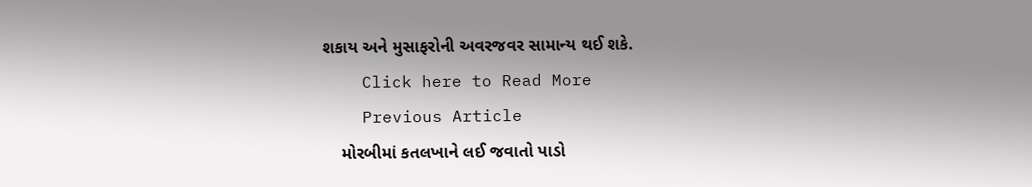શકાય અને મુસાફરોની અવરજવર સામાન્ય થઈ શકે.
    Click here to Read More
    Previous Article
    મોરબીમાં કતલખાને લઈ જવાતો પાડો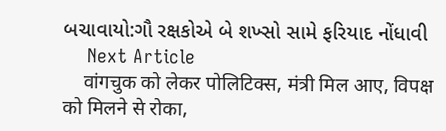બચાવાયો:ગૌ રક્ષકોએ બે શખ્સો સામે ફરિયાદ નોંધાવી
    Next Article
    वांगचुक को लेकर पोलिटिक्स, मंत्री मिल आए, विपक्ष को मिलने से रोका,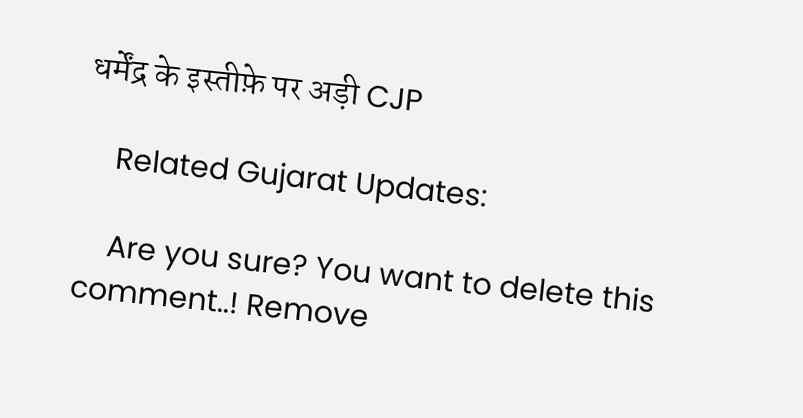धर्मेंद्र के इस्तीफ़े पर अड़ी CJP

    Related Gujarat Updates:

    Are you sure? You want to delete this comment..! Remove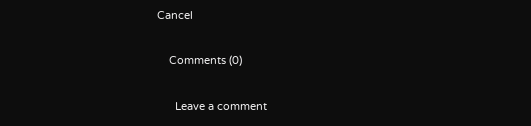Cancel

    Comments (0)

      Leave a comment